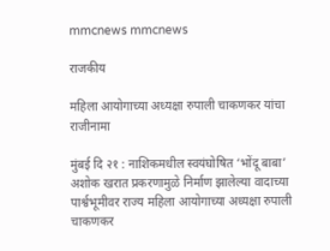mmcnews mmcnews

राजकीय

महिला आयोगाच्या अध्यक्षा रुपाली चाकणकर यांचा राजीनामा

मुंबई दि २१ : नाशिकमधील स्वयंघोषित ‘भोंदू बाबा’ अशोक खरात प्रकरणामुळे निर्माण झालेल्या वादाच्या पार्श्वभूमीवर राज्य महिला आयोगाच्या अध्यक्षा रुपाली चाकणकर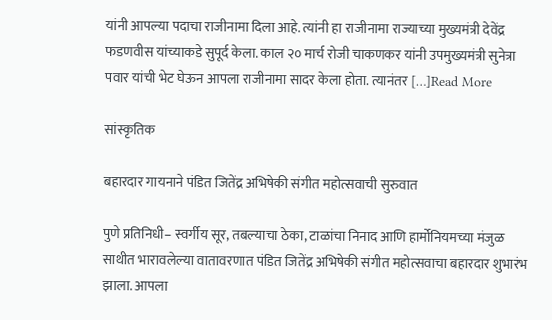यांनी आपल्या पदाचा राजीनामा दिला आहे. त्यांनी हा राजीनामा राज्याच्या मुख्यमंत्री देवेंद्र फडणवीस यांच्याकडे सुपूर्द केला. काल २० मार्च रोजी चाकणकर यांनी उपमुख्यमंत्री सुनेत्रा पवार यांची भेट घेऊन आपला राजीनामा सादर केला होता. त्यानंतर […]Read More

सांस्कृतिक

बहारदार गायनाने पंडित जितेंद्र अभिषेकी संगीत महोत्सवाची सुरुवात

पुणे प्रतिनिधी– स्वर्गीय सूर, तबल्याचा ठेका, टाळांचा निनाद आणि हार्मोनियमच्या मंजुळ साथीत भारावलेल्या वातावरणात पंडित जितेंद्र अभिषेकी संगीत महोत्सवाचा बहारदार शुभारंभ झाला. आपला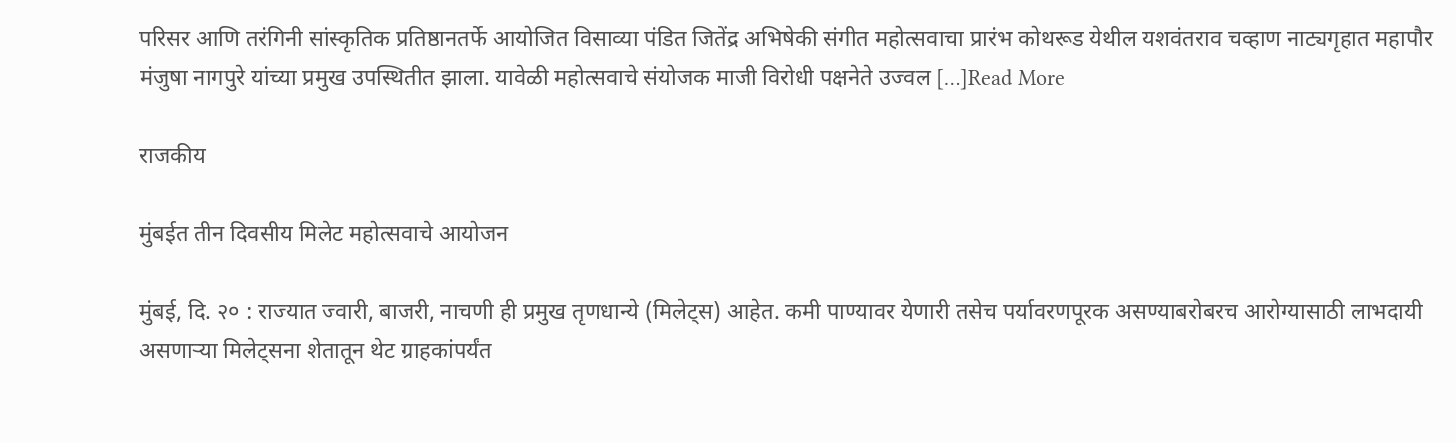परिसर आणि तरंगिनी सांस्कृतिक प्रतिष्ठानतर्फे आयोजित विसाव्या पंडित जितेंद्र अभिषेकी संगीत महोत्सवाचा प्रारंभ कोथरूड येथील यशवंतराव चव्हाण नाट्यगृहात महापौर मंजुषा नागपुरे यांच्या प्रमुख उपस्थितीत झाला. यावेळी महोत्सवाचे संयोजक माजी विरोधी पक्षनेते उज्वल […]Read More

राजकीय

मुंबईत तीन दिवसीय मिलेट महोत्सवाचे आयोजन

मुंबई, दि. २० : राज्यात ज्वारी, बाजरी, नाचणी ही प्रमुख तृणधान्ये (मिलेट्स) आहेत. कमी पाण्यावर येणारी तसेच पर्यावरणपूरक असण्याबरोबरच आरोग्यासाठी लाभदायी असणाऱ्या मिलेट्सना शेतातून थेट ग्राहकांपर्यंत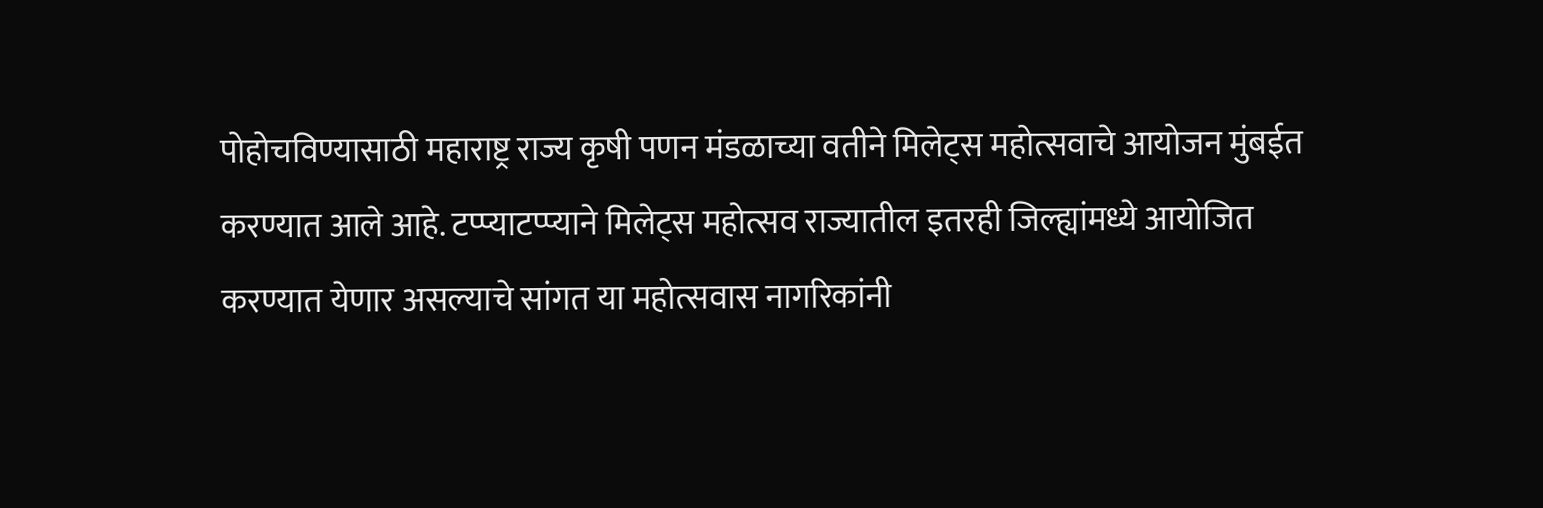पोहोचविण्यासाठी महाराष्ट्र राज्य कृषी पणन मंडळाच्या वतीने मिलेट्स महोत्सवाचे आयोजन मुंबईत करण्यात आले आहे. टप्प्याटप्प्याने मिलेट्स महोत्सव राज्यातील इतरही जिल्ह्यांमध्ये आयोजित करण्यात येणार असल्याचे सांगत या महोत्सवास नागरिकांनी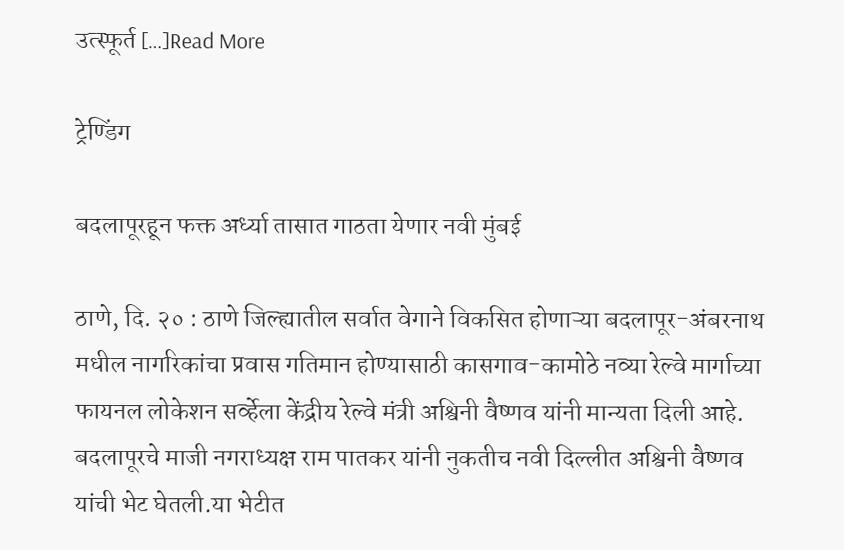उत्स्फूर्त […]Read More

ट्रेण्डिंग

बदलापूरहून फक्त अर्ध्या तासात गाठता येणार नवी मुंबई

ठाणे, दि. २० : ठाणे जिल्ह्यातील सर्वात वेगाने विकसित होणाऱ्या बदलापूर-अंबरनाथ मधील नागरिकांचा प्रवास गतिमान होण्यासाठी कासगाव-कामोठे नव्या रेल्वे मार्गाच्या फायनल लोकेशन सर्व्हेला केंद्रीय रेल्वे मंत्री अश्विनी वैष्णव यांनी मान्यता दिली आहे. बदलापूरचे माजी नगराध्यक्ष राम पातकर यांनी नुकतीच नवी दिल्लीत अश्विनी वैष्णव यांची भेट घेतली.या भेटीत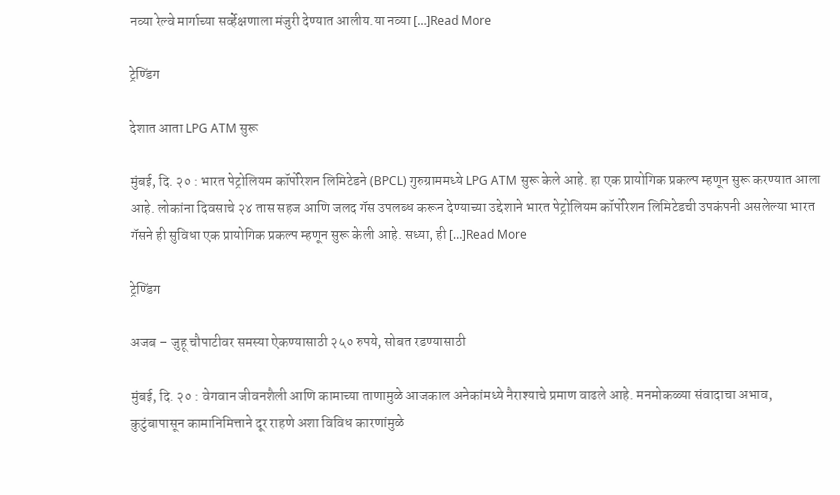नव्या रेल्वे मार्गाच्या सर्व्हेक्षणाला मंजुरी देण्यात आलीय.या नव्या […]Read More

ट्रेण्डिंग

देशात आता LPG ATM सुरू

मुंबई, दि. २० : भारत पेट्रोलियम कॉर्पोरेशन लिमिटेडने (BPCL) गुरुग्राममध्ये LPG ATM सुरू केले आहे. हा एक प्रायोगिक प्रकल्प म्हणून सुरू करण्यात आला आहे. लोकांना दिवसाचे २४ तास सहज आणि जलद गॅस उपलब्ध करून देण्याच्या उद्देशाने भारत पेट्रोलियम कॉर्पोरेशन लिमिटेडची उपकंपनी असलेल्या भारत गॅसने ही सुविधा एक प्रायोगिक प्रकल्प म्हणून सुरू केली आहे. सध्या, ही […]Read More

ट्रेण्डिंग

अजब – जुहू चौपाटीवर समस्या ऐकण्यासाठी २५० रुपये, सोबत रडण्यासाठी

मुंबई, दि. २० : वेगवान जीवनशैली आणि कामाच्या ताणामुळे आजकाल अनेकांमध्ये नैराश्याचे प्रमाण वाढले आहे. मनमोकळ्या संवादाचा अभाव, कुटुंबापासून कामानिमित्ताने दूर राहणे अशा विविध कारणांमुळे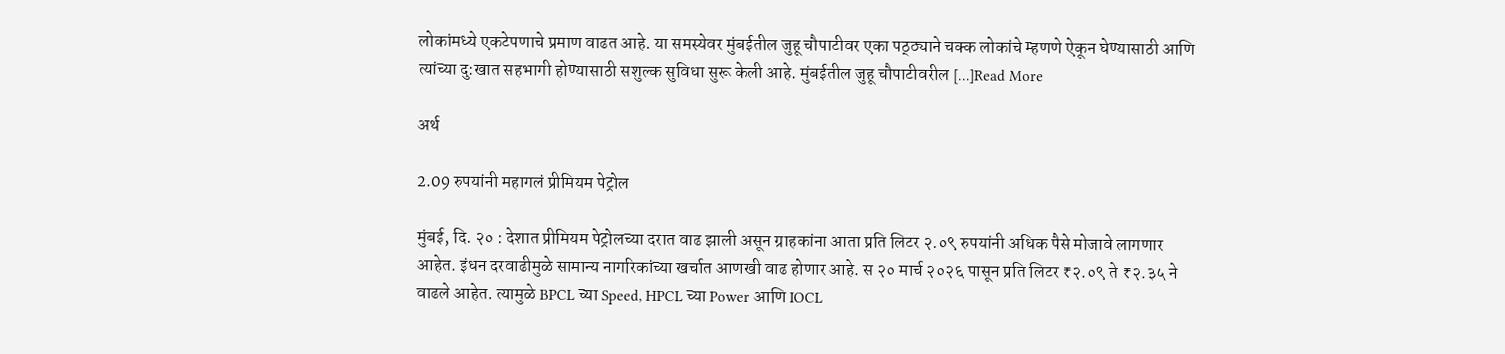लोकांमध्ये एकटेपणाचे प्रमाण वाढत आहे. या समस्येवर मुंबईतील जुहू चौपाटीवर एका पठ्ठ्याने चक्क लोकांचे म्हणणे ऐकून घेण्यासाठी आणि त्यांच्या दु:खात सहभागी होण्यासाठी सशुल्क सुविधा सुरू केली आहे. मुंबईतील जुहू चौपाटीवरील […]Read More

अर्थ

2.09 रुपयांनी महागलं प्रीमियम पेट्रोल

मुंबई, दि. २० : देशात प्रीमियम पेट्रोलच्या दरात वाढ झाली असून ग्राहकांना आता प्रति लिटर २.०९ रुपयांनी अधिक पैसे मोजावे लागणार आहेत. इंधन दरवाढीमुळे सामान्य नागरिकांच्या खर्चात आणखी वाढ होणार आहे. स २० मार्च २०२६ पासून प्रति लिटर ₹२.०९ ते ₹२.३५ ने वाढले आहेत. त्यामुळे BPCL च्या Speed, HPCL च्या Power आणि IOCL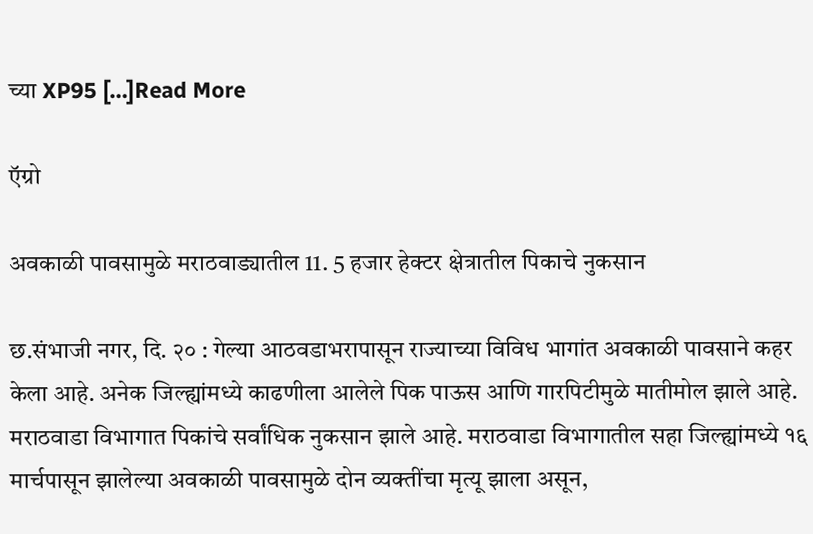च्या XP95 […]Read More

ऍग्रो

अवकाळी पावसामुळे मराठवाड्यातील 11. 5 हजार हेक्टर क्षेत्रातील पिकाचे नुकसान

छ.संभाजी नगर, दि. २० : गेल्या आठवडाभरापासून राज्याच्या विविध भागांत अवकाळी पावसाने कहर केला आहे. अनेक जिल्ह्यांमध्ये काढणीला आलेले पिक पाऊस आणि गारपिटीमुळे मातीमोल झाले आहे. मराठवाडा विभागात पिकांचे सर्वांधिक नुकसान झाले आहे. मराठवाडा विभागातील सहा जिल्ह्यांमध्ये १६ मार्चपासून झालेल्या अवकाळी पावसामुळे दोन व्यक्तींचा मृत्यू झाला असून,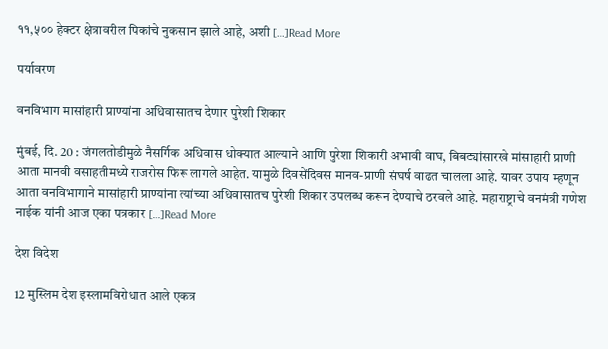११,५०० हेक्टर क्षेत्रावरील पिकांचे नुकसान झाले आहे, अशी […]Read More

पर्यावरण

वनविभाग मासांहारी प्राण्यांना अधिवासातच देणार पुरेशी शिकार

मुंबई, दि. 20 : जंगलतोडीमुळे नैसर्गिक अधिवास धोक्यात आल्याने आणि पुरेशा शिकारी अभावी वाघ, बिबट्यांसारखे मांसाहारी प्राणी आता मानवी वसाहतीमध्ये राजरोस फिरू लागले आहेत. यामुळे दिवसेंदिवस मानव-प्राणी संघर्ष वाढत चालला आहे. यावर उपाय म्हणून आता वनविभागाने मासांहारी प्राण्यांना त्यांच्या अधिवासातच पुरेशी शिकार उपलब्ध करून देण्याचे ठरवले आहे. महाराष्ट्राचे वनमंत्री गणेश नाईक यांनी आज एका पत्रकार […]Read More

देश विदेश

12 मुस्लिम देश इस्लामविरोधात आले‌ एकत्र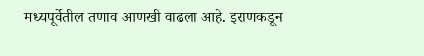मध्यपूर्वेतील तणाव आणखी वाढला आहे. इराणकडून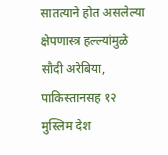सातत्याने होत असलेल्या क्षेपणास्त्र हल्ल्यांमुळे सौदी अरेबिया, पाकिस्तानसह १२ मुस्लिम देश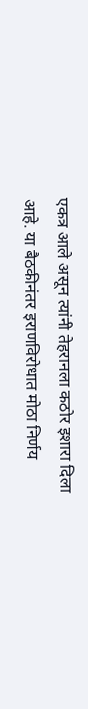एकत्र आले असून त्यांनी तेहरानला कठोर इशारा दिला आहे. या बैठकीनंतर इराणविरोधात मोठा निर्णय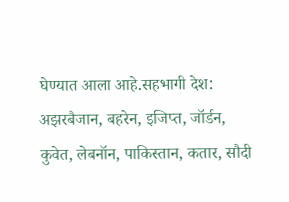घेण्यात आला आहे.सहभागी देश: अझरबैजान, बहरेन, इजिप्त, जॉर्डन, कुवेत, लेबनॉन, पाकिस्तान, कतार, सौदी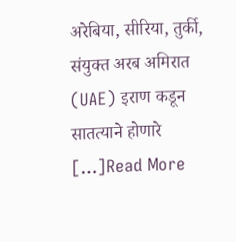अरेबिया, सीरिया, तुर्की, संयुक्त अरब अमिरात (UAE) इराण कडून सातत्याने होणारे […]Read More